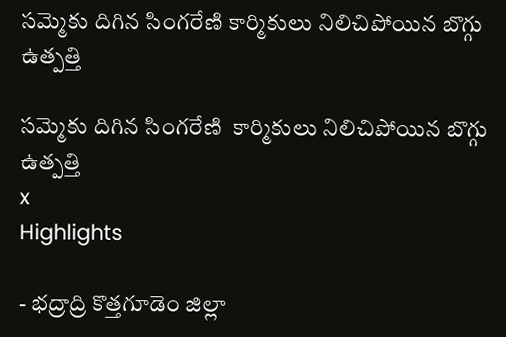సమ్మెకు దిగిన సింగరేణి కార్మికులు నిలిచిపోయిన బొగ్గు ఉత్పత్తి

సమ్మెకు దిగిన సింగరేణి  కార్మికులు నిలిచిపోయిన బొగ్గు ఉత్పత్తి
x
Highlights

- భద్రాద్రి కొత్తగూడెం జిల్లా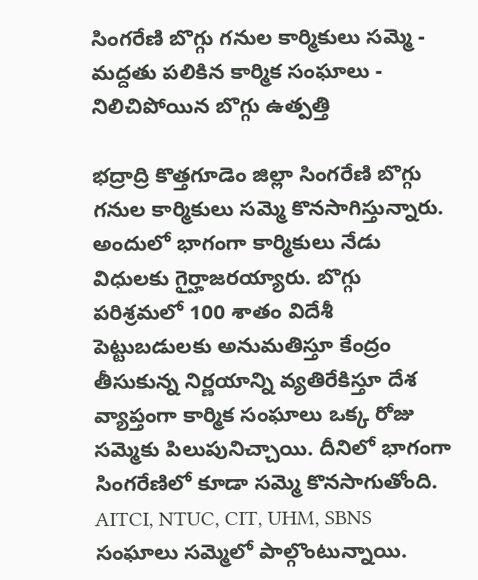సింగరేణి బొగ్గు గనుల కార్మికులు సమ్మె - మద్దతు పలికిన కార్మిక సంఘాలు - నిలిచిపోయిన బొగ్గు ఉత్పత్తి

భద్రాద్రి కొత్తగూడెం జిల్లా సింగరేణి బొగ్గు గనుల కార్మికులు సమ్మె కొనసాగిస్తున్నారు. అందులో భాగంగా కార్మికులు నేడు విధులకు గైర్హాజరయ్యారు. బొగ్గు పరిశ్రమలో 100 శాతం విదేశీ పెట్టుబడులకు అనుమతిస్తూ కేంద్రం తీసుకున్న నిర్ణయాన్ని వ్యతిరేకిస్తూ దేశ వ్యాప్తంగా కార్మిక సంఘాలు ఒక్క రోజు సమ్మెకు పిలుపునిచ్చాయి. దీనిలో భాగంగా సింగరేణిలో కూడా సమ్మె కొనసాగుతోంది. AITCI, NTUC, CIT, UHM, SBNS సంఘాలు సమ్మెలో పాల్గొంటున్నాయి.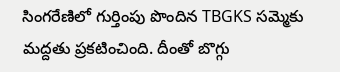సింగరేణిలో గుర్తింపు పొందిన TBGKS సమ్మెకు మద్దతు ప్రకటించింది. దీంతో బొగ్గు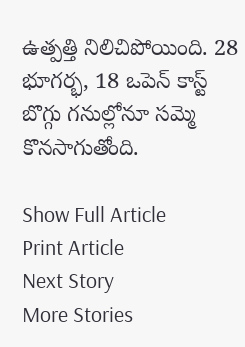ఉత్పత్తి నిలిచిపోయింది. 28 భూగర్భ, 18 ఒపెన్ కాస్ట్ బొగ్గు గనుల్లోనూ సమ్మె కొనసాగుతోంది.

Show Full Article
Print Article
Next Story
More Stories